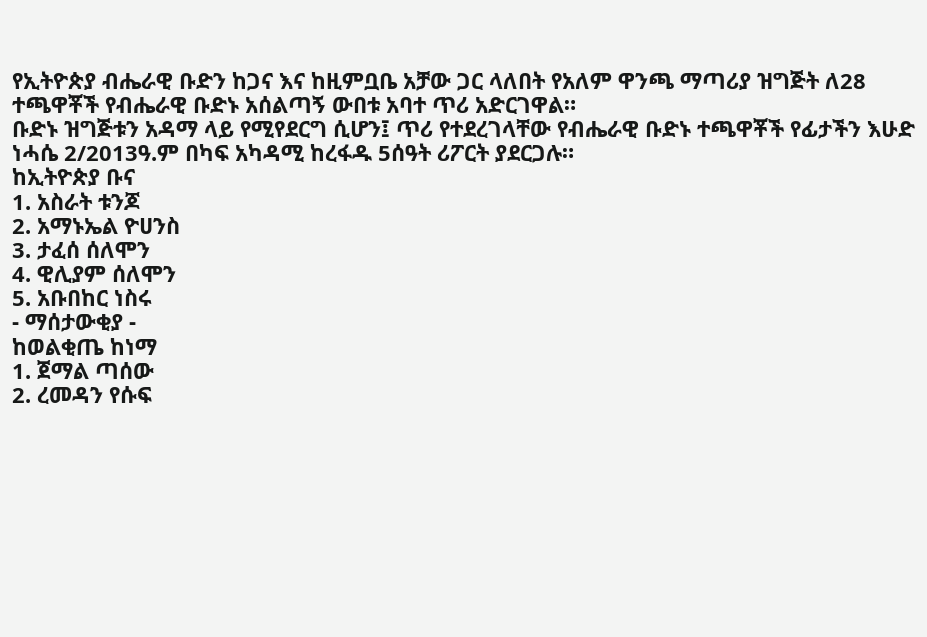የኢትዮጵያ ብሔራዊ ቡድን ከጋና እና ከዚምቧቤ አቻው ጋር ላለበት የአለም ዋንጫ ማጣሪያ ዝግጅት ለ28 ተጫዋቾች የብሔራዊ ቡድኑ አሰልጣኝ ውበቱ አባተ ጥሪ አድርገዋል።
ቡድኑ ዝግጅቱን አዳማ ላይ የሚየደርግ ሲሆን፤ ጥሪ የተደረገላቸው የብሔራዊ ቡድኑ ተጫዋቾች የፊታችን እሁድ ነሓሴ 2/2013ዓ.ም በካፍ አካዳሚ ከረፋዱ 5ሰዓት ሪፖርት ያደርጋሉ።
ከኢትዮጵያ ቡና
1. አስራት ቱንጆ
2. አማኑኤል ዮሀንስ
3. ታፈሰ ሰለሞን
4. ዊሊያም ሰለሞን
5. አቡበከር ነስሩ
- ማሰታውቂያ -
ከወልቂጤ ከነማ
1. ጀማል ጣሰው
2. ረመዳን የሱፍ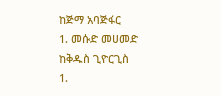ከጅማ አባጅፋር
1. መሱድ መሀመድ
ከቅዱስ ጊዮርጊስ
1.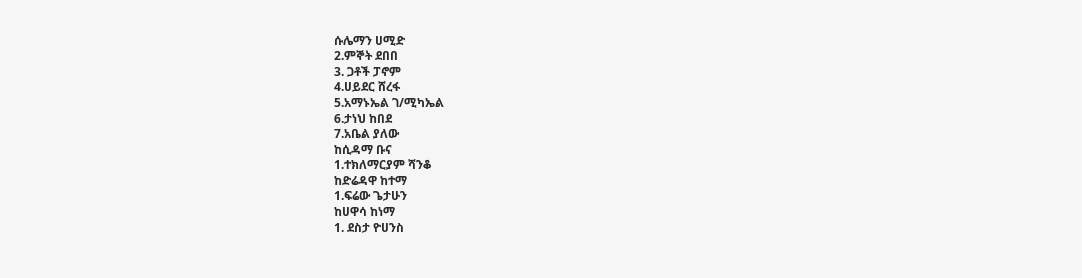ሱሌማን ሀሚድ
2.ምኞት ደበበ
3. ጋቶች ፓኖም
4.ሀይደር ሸረፋ
5.አማኑኤል ገ/ሚካኤል
6.ታነህ ከበደ
7.አቤል ያለው
ከሲዳማ ቡና
1.ተክለማርያም ሻንቆ
ከድሬዳዋ ከተማ
1.ፍሬው ጌታሁን
ከሀዋሳ ከነማ
1. ደስታ ዮሀንስ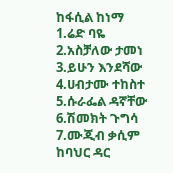ከፋሲል ከነማ
1.ሬድ ባዬ
2.አስቻለው ታመነ
3.ይሁን እንደሻው
4.ሀብታሙ ተከስተ
5.ሱራፌል ዳኛቸው
6.ሽመክት ጉግሳ
7.ሙጂብ ቃሲም
ከባህር ዳር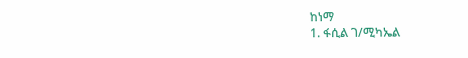ከነማ
1. ፋሲል ገ/ሚካኤል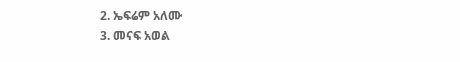2. ኤፍሬም አለሙ
3. መናፍ አወል